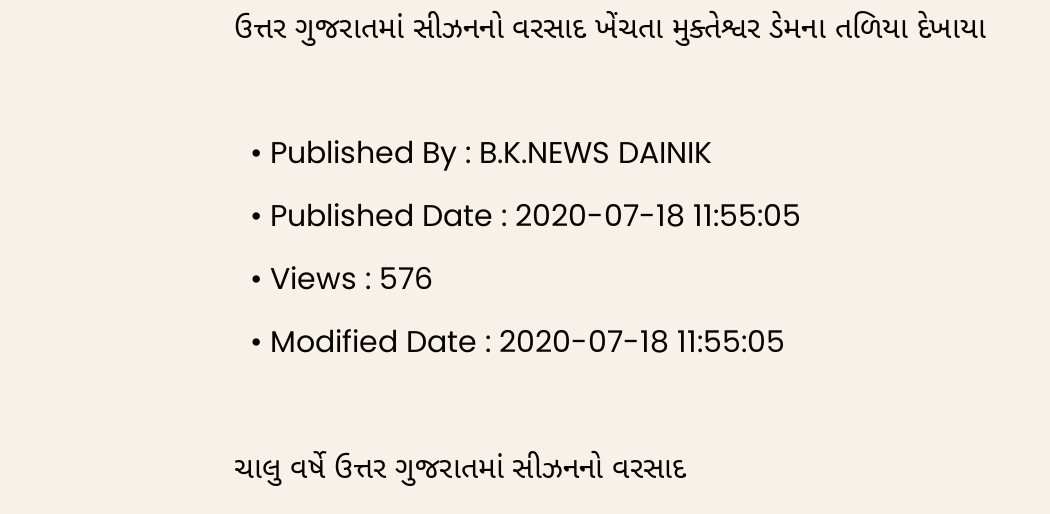ઉત્તર ગુજરાતમાં સીઝનનો વરસાદ ખેંચતા મુક્તેશ્વર ડેમના તળિયા દેખાયા

  • Published By : B.K.NEWS DAINIK
  • Published Date : 2020-07-18 11:55:05
  • Views : 576
  • Modified Date : 2020-07-18 11:55:05

ચાલુ વર્ષે ઉત્તર ગુજરાતમાં સીઝનનો વરસાદ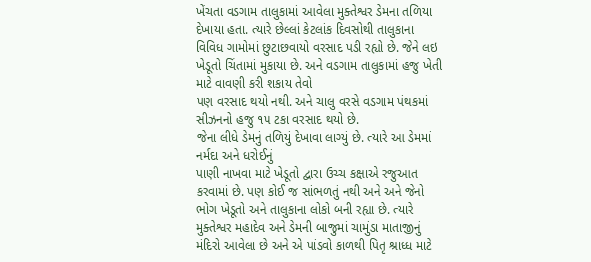ખેંચતા વડગામ તાલુકામાં આવેલા મુક્તેશ્વર ડેમના તળિયા દેખાયા હતા. ત્યારે છેલ્લાં કેટલાંક દિવસોથી તાલુકાના વિવિધ ગામોમાં છુટાછવાયો વરસાદ પડી રહ્યો છે. જેને લઇ ખેડૂતો ચિંતામાં મુકાયા છે. અને વડગામ તાલુકામાં હજુ ખેતી માટે વાવણી કરી શકાય તેવો
પણ વરસાદ થયો નથી. અને ચાલુ વરસે વડગામ પંથકમાં સીઝનનો હજુ ૧૫ ટકા વરસાદ થયો છે.
જેના લીધે ડેમનું તળિયું દેખાવા લાગ્યું છે. ત્યારે આ ડેમમાં નર્મદા અને ધરોઈનું
પાણી નાખવા માટે ખેડૂતો દ્વારા ઉચ્ચ કક્ષાએ રજુઆત કરવામાં છે. પણ કોઈ જ સાંભળતું નથી અને અને જેનો ભોગ ખેડૂતો અને તાલુકાના લોકો બની રહ્યા છે. ત્યારે મુક્તેશ્વર મહાદેવ અને ડેમની બાજુમાં ચામુંડા માતાજીનું મંદિરો આવેલા છે અને એ પાંડવો કાળથી પિતૃ શ્રાધ્ધ માટે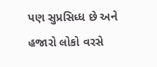પણ સુપ્રસિધ્ધ છે અને હજારો લોકો વરસે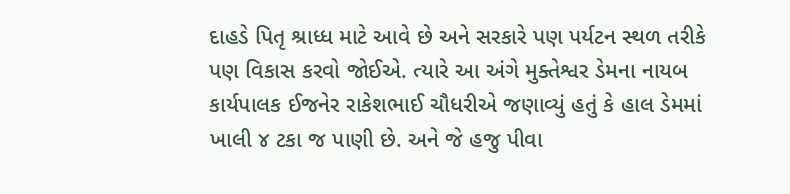દાહડે પિતૃ શ્રાધ્ધ માટે આવે છે અને સરકારે પણ પર્યટન સ્થળ તરીકે પણ વિકાસ કરવો જોઈએ. ત્યારે આ અંગે મુક્તેશ્વર ડેમના નાયબ
કાર્યપાલક ઈજનેર રાકેશભાઈ ચૌધરીએ જણાવ્યું હતું કે હાલ ડેમમાં ખાલી ૪ ટકા જ પાણી છે. અને જે હજુ પીવા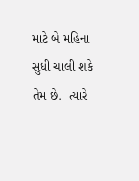માટે બે મહિના સુધી ચાલી શકે તેમ છે.  ત્યારે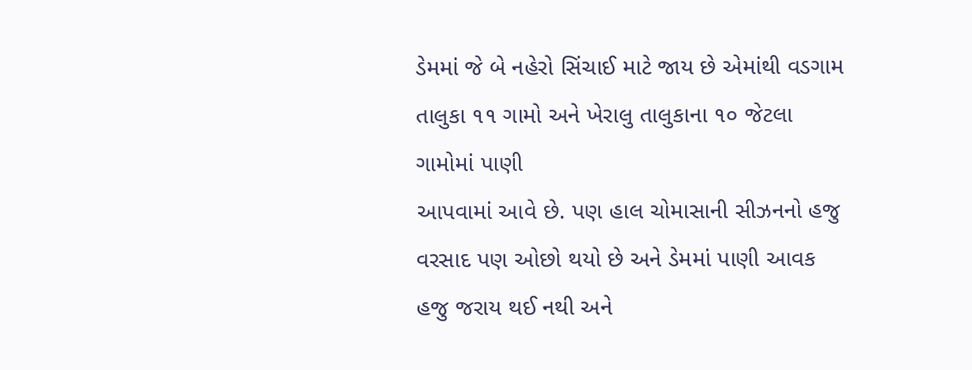ડેમમાં જે બે નહેરો સિંચાઈ માટે જાય છે એમાંથી વડગામ તાલુકા ૧૧ ગામો અને ખેરાલુ તાલુકાના ૧૦ જેટલા ગામોમાં પાણી
આપવામાં આવે છે. પણ હાલ ચોમાસાની સીઝનનો હજુ વરસાદ પણ ઓછો થયો છે અને ડેમમાં પાણી આવક હજુ જરાય થઈ નથી અને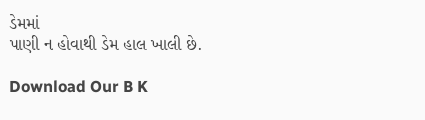ડેમમાં
પાણી ન હોવાથી ડેમ હાલ ખાલી છે.

Download Our B K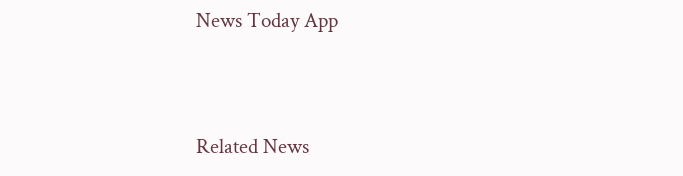News Today App



Related News